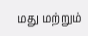மது மற்றும்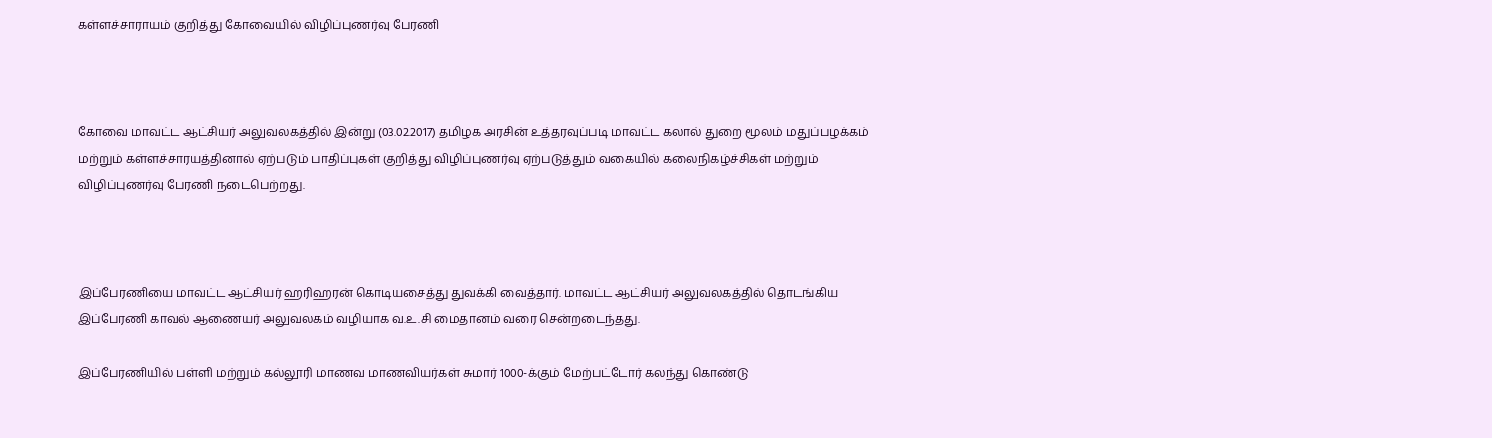கள்ளச்சாராயம் குறித்து கோவையில் விழிப்புணர்வு பேரணி



கோவை மாவட்ட ஆட்சியர் அலுவலகத்தில் இன்று (03.02.2017) தமிழக அரசின் உத்தரவுப்படி மாவட்ட கலால் துறை மூலம் மதுப்பழக்கம் மற்றும் கள்ளச்சாரயத்தினால் ஏற்படும் பாதிப்புகள் குறித்து விழிப்புணர்வு ஏற்படுத்தும் வகையில் கலைநிகழ்ச்சிகள் மற்றும் விழிப்புணர்வு பேரணி நடைபெற்றது.



இப்பேரணியை மாவட்ட ஆட்சியர் ஹரிஹரன் கொடியசைத்து துவக்கி வைத்தார். மாவட்ட ஆட்சியர் அலுவலகத்தில் தொடங்கிய இப்பேரணி காவல் ஆணையர் அலுவலகம் வழியாக வ.உ.சி மைதானம் வரை சென்றடைந்தது.

இப்பேரணியில் பள்ளி மற்றும் கல்லூரி மாணவ மாணவியர்கள் சுமார் 1000-க்கும் மேற்பட்டோர் கலந்து கொண்டு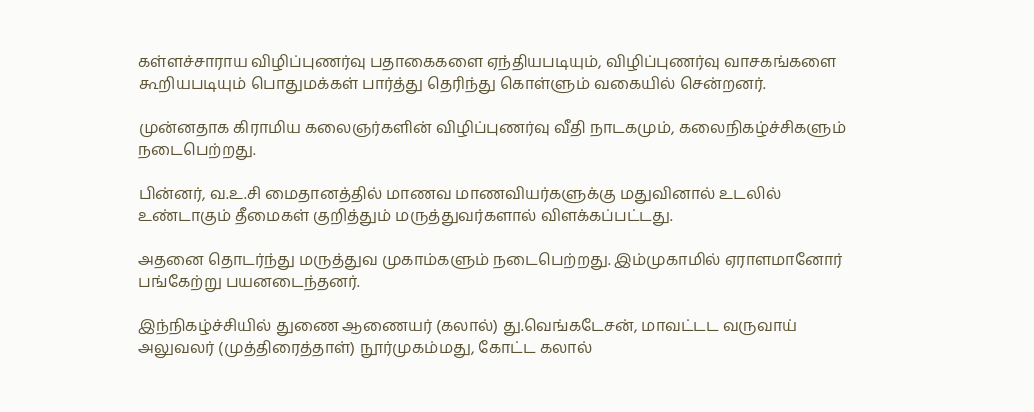கள்ளச்சாராய விழிப்புணர்வு பதாகைகளை ஏந்தியபடியும், விழிப்புணர்வு வாசகங்களை கூறியபடியும் பொதுமக்கள் பார்த்து தெரிந்து கொள்ளும் வகையில் சென்றனர்.

முன்னதாக கிராமிய கலைஞர்களின் விழிப்புணர்வு வீதி நாடகமும், கலைநிகழ்ச்சிகளும் நடைபெற்றது.

பின்னர், வ.உ.சி மைதானத்தில் மாணவ மாணவியர்களுக்கு மதுவினால் உடலில் உண்டாகும் தீமைகள் குறித்தும் மருத்துவர்களால் விளக்கப்பட்டது.

அதனை தொடர்ந்து மருத்துவ முகாம்களும் நடைபெற்றது. இம்முகாமில் ஏராளமானோர் பங்கேற்று பயனடைந்தனர்.

இந்நிகழ்ச்சியில் துணை ஆணையர் (கலால்) து.வெங்கடேசன், மாவட்டட வருவாய் அலுவலர் (முத்திரைத்தாள்) நூர்முகம்மது, கோட்ட கலால்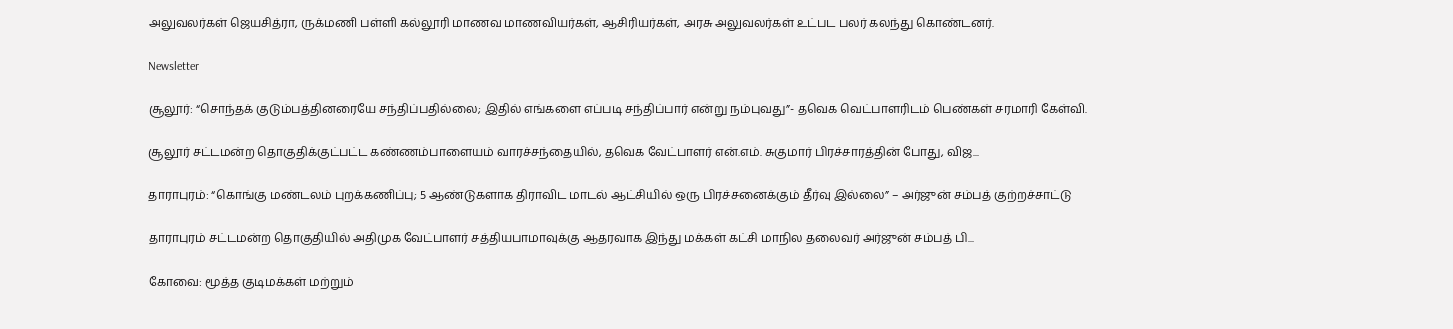அலுவலர்கள் ஜெயசித்ரா, ருக்மணி பள்ளி கல்லூரி மாணவ மாணவியர்கள், ஆசிரியர்கள், அரசு அலுவலர்கள் உட்பட பலர் கலந்து கொண்டனர்.

Newsletter

சூலூர்: “சொந்தக் குடும்பத்தினரையே சந்திப்பதில்லை; இதில் எங்களை எப்படி சந்திப்பார் என்று நம்புவது”- தவெக வெட்பாளரிடம் பெண்கள் சரமாரி கேள்வி.

சூலூர் சட்டமன்ற தொகுதிக்குட்பட்ட கண்ணம்பாளையம் வாரச்சந்தையில், தவெக வேட்பாளர் என்.எம். சுகுமார் பிரச்சாரத்தின் போது, விஜ...

தாராபுரம்: “கொங்கு மண்டலம் புறக்கணிப்பு; 5 ஆண்டுகளாக திராவிட மாடல் ஆட்சியில் ஒரு பிரச்சனைக்கும் தீர்வு இல்லை” – அர்ஜுன் சம்பத் குற்றச்சாட்டு

தாராபுரம் சட்டமன்ற தொகுதியில் அதிமுக வேட்பாளர் சத்தியபாமாவுக்கு ஆதரவாக இந்து மக்கள் கட்சி மாநில தலைவர் அர்ஜுன் சம்பத் பி...

கோவை: மூத்த குடிமக்கள் மற்றும்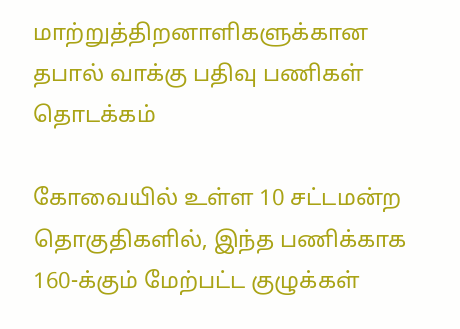மாற்றுத்திறனாளிகளுக்கான தபால் வாக்கு பதிவு பணிகள் தொடக்கம்

கோவையில் உள்ள 10 சட்டமன்ற தொகுதிகளில், இந்த பணிக்காக 160-க்கும் மேற்பட்ட குழுக்கள்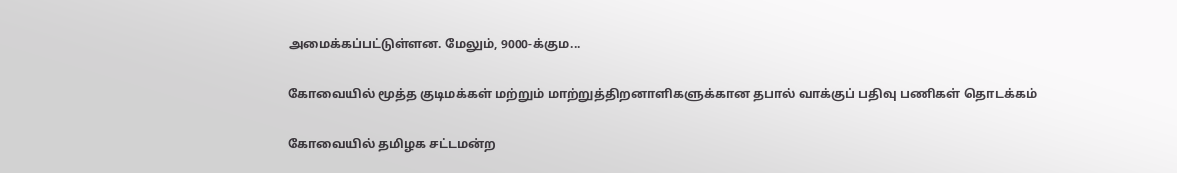அமைக்கப்பட்டுள்ளன. மேலும், 9000-க்கும...

கோவையில் மூத்த குடிமக்கள் மற்றும் மாற்றுத்திறனாளிகளுக்கான தபால் வாக்குப் பதிவு பணிகள் தொடக்கம்

கோவையில் தமிழக சட்டமன்ற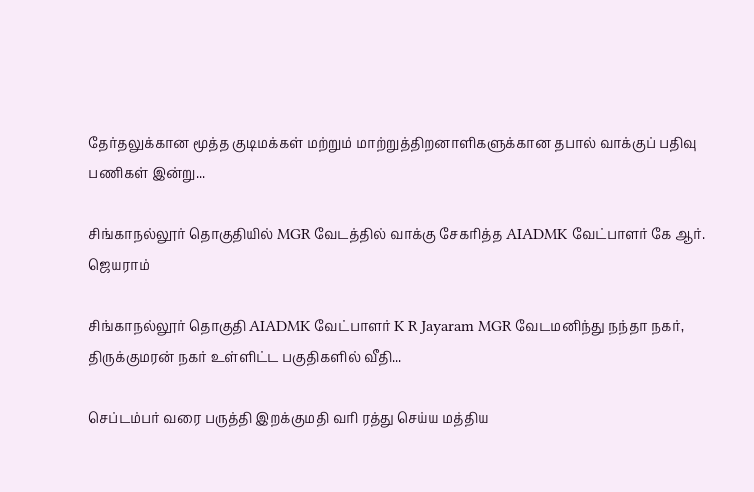தேர்தலுக்கான மூத்த குடிமக்கள் மற்றும் மாற்றுத்திறனாளிகளுக்கான தபால் வாக்குப் பதிவு பணிகள் இன்று...

சிங்காநல்லூர் தொகுதியில் MGR வேடத்தில் வாக்கு சேகரித்த AIADMK வேட்பாளர் கே ஆர். ஜெயராம்

சிங்காநல்லூர் தொகுதி AIADMK வேட்பாளர் K R Jayaram MGR வேடமனிந்து நந்தா நகர், திருக்குமரன் நகர் உள்ளிட்ட பகுதிகளில் வீதி...

செப்டம்பர் வரை பருத்தி இறக்குமதி வரி ரத்து செய்ய மத்திய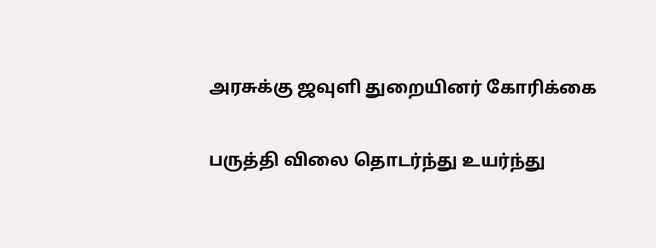அரசுக்கு ஜவுளி துறையினர் கோரிக்கை

பருத்தி விலை தொடர்ந்து உயர்ந்து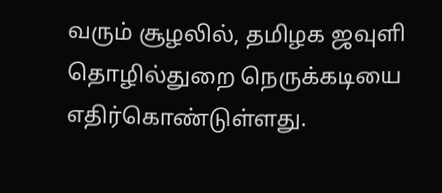வரும் சூழலில், தமிழக ஜவுளி தொழில்துறை நெருக்கடியை எதிர்கொண்டுள்ளது.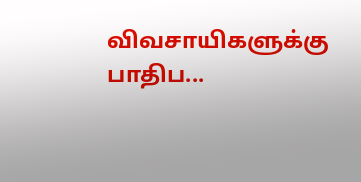விவசாயிகளுக்கு பாதிப...